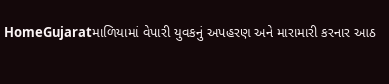HomeGujaratમાળિયામાં વેપારી યુવકનું અપહરણ અને મારામારી કરનાર આઠ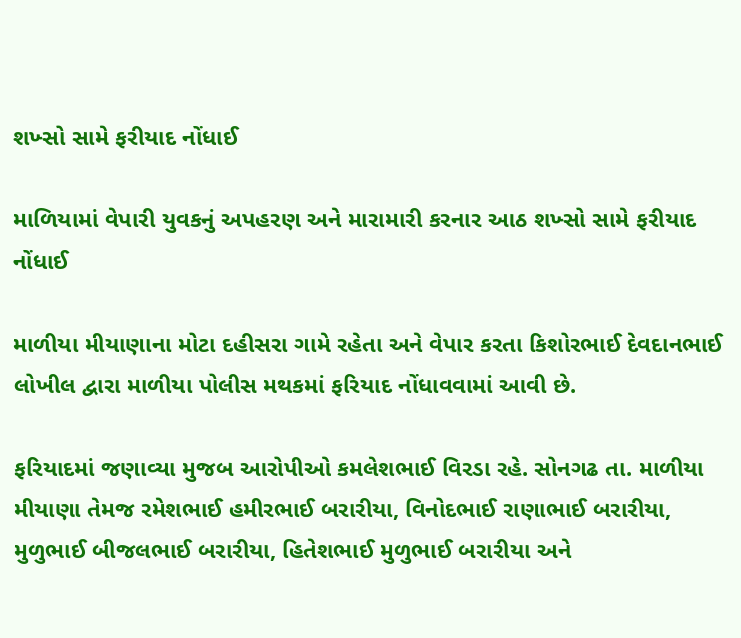શખ્સો સામે ફરીયાદ નોંધાઈ

માળિયામાં વેપારી યુવકનું અપહરણ અને મારામારી કરનાર આઠ શખ્સો સામે ફરીયાદ નોંધાઈ

માળીયા મીયાણાના મોટા દહીસરા ગામે રહેતા અને વેપાર કરતા કિશોરભાઈ દેવદાનભાઈ લોખીલ દ્વારા માળીયા પોલીસ મથકમાં ફરિયાદ નોંધાવવામાં આવી છે.

ફરિયાદમાં જણાવ્યા મુજબ આરોપીઓ કમલેશભાઈ વિરડા રહે. સોનગઢ તા. માળીયા મીયાણા તેમજ રમેશભાઈ હમીરભાઈ બરારીયા, વિનોદભાઈ રાણાભાઈ બરારીયા, મુળુભાઈ બીજલભાઈ બરારીયા, હિતેશભાઈ મુળુભાઈ બરારીયા અને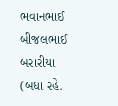ભવાનભાઈ બીજલભાઈ બરારીયા (બધા રહે.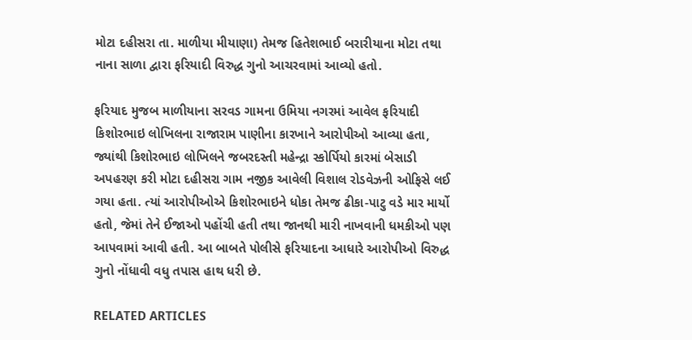મોટા દહીસરા તા. માળીયા મીયાણા) તેમજ હિતેશભાઈ બરારીયાના મોટા તથા નાના સાળા દ્વારા ફરિયાદી વિરુદ્ધ ગુનો આચરવામાં આવ્યો હતો.

ફરિયાદ મુજબ માળીયાના સરવડ ગામના ઉમિયા નગરમાં આવેલ ફરિયાદી કિશોરભાઇ લોખિલના રાજારામ પાણીના કારખાને આરોપીઓ આવ્યા હતા, જ્યાંથી કિશોરભાઇ લોખિલને જબરદસ્તી મહેન્દ્રા સ્કોર્પિયો કારમાં બેસાડી અપહરણ કરી મોટા દહીસરા ગામ નજીક આવેલી વિશાલ રોડવેઝની ઓફિસે લઈ ગયા હતા. ત્યાં આરોપીઓએ કિશોરભાઇને ધોકા તેમજ ઢીકા-પાટુ વડે માર માર્યો હતો, જેમાં તેને ઈજાઓ પહોંચી હતી તથા જાનથી મારી નાખવાની ધમકીઓ પણ આપવામાં આવી હતી. આ બાબતે પોલીસે ફરિયાદના આધારે આરોપીઓ વિરુદ્ધ ગુનો નોંધાવી વધુ તપાસ હાથ ધરી છે.

RELATED ARTICLES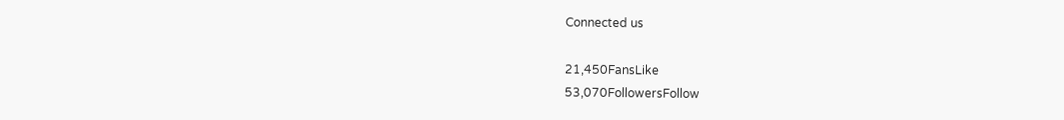Connected us

21,450FansLike
53,070FollowersFollow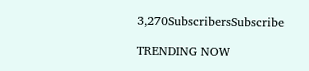3,270SubscribersSubscribe

TRENDING NOW